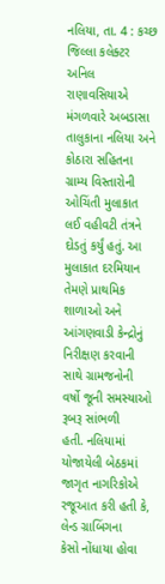નલિયા, તા. 4 : કચ્છ જિલ્લા કલેક્ટર અનિલ રાણાવસિયાએ
મંગળવારે અબડાસા તાલુકાના નલિયા અને કોઠારા સહિતના ગ્રામ્ય વિસ્તારોની ઓચિંતી મુલાકાત
લઈ વહીવટી તંત્રને દોડતું કર્યું હતું. આ મુલાકાત દરમિયાન તેમણે પ્રાથમિક શાળાઓ અને
આંગણવાડી કેન્દ્રોનું નિરીક્ષણ કરવાની સાથે ગ્રામજનોની વર્ષો જૂની સમસ્યાઓ રૂબરૂ સાંભળી
હતી. નલિયામાં યોજાયેલી બેઠકમાં જાગૃત નાગરિકોએ
રજૂઆત કરી હતી કે, લેન્ડ ગ્રાબિંગના
કેસો નોંધાયા હોવા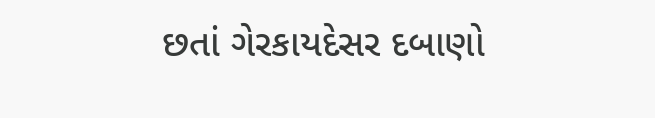છતાં ગેરકાયદેસર દબાણો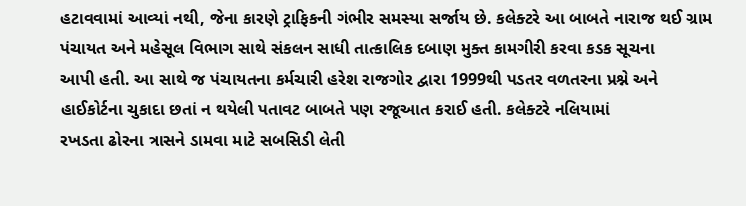હટાવવામાં આવ્યાં નથી, જેના કારણે ટ્રાફિકની ગંભીર સમસ્યા સર્જાય છે. કલેક્ટરે આ બાબતે નારાજ થઈ ગ્રામ
પંચાયત અને મહેસૂલ વિભાગ સાથે સંકલન સાધી તાત્કાલિક દબાણ મુક્ત કામગીરી કરવા કડક સૂચના
આપી હતી. આ સાથે જ પંચાયતના કર્મચારી હરેશ રાજગોર દ્વારા 1999થી પડતર વળતરના પ્રશ્ને અને
હાઈકોર્ટના ચુકાદા છતાં ન થયેલી પતાવટ બાબતે પણ રજૂઆત કરાઈ હતી. કલેક્ટરે નલિયામાં
રખડતા ઢોરના ત્રાસને ડામવા માટે સબસિડી લેતી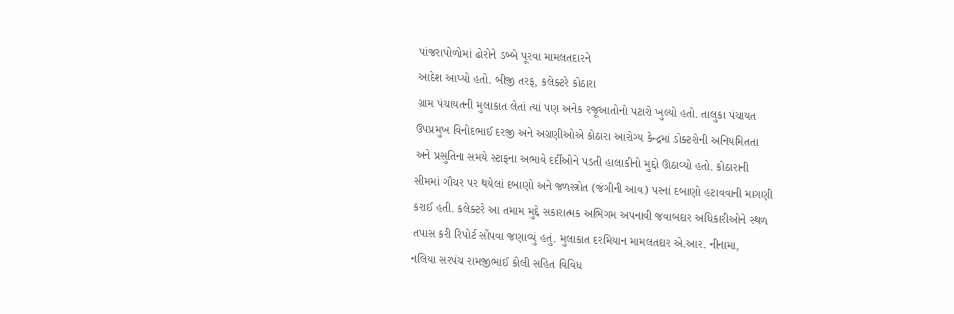પાંજરાપોળોમાં ઢોરોને ડબ્બે પૂરવા મામલતદારને
આદેશ આપ્યો હતો. બીજી તરફ, કલેક્ટરે કોઠારા
ગ્રામ પંચાયતની મુલાકાત લેતાં ત્યાં પણ અનેક રજૂઆતોનો પટારો ખુલ્યો હતો. તાલુકા પંચાયત
ઉપપ્રમુખ વિનોદભાઈ દરજી અને અગ્રણીઓએ કોઠારા આરોગ્ય કેન્દ્રમાં ડોક્ટરોની અનિયમિતતા
અને પ્રસુતિના સમયે સ્ટાફના અભાવે દર્દીઓને પડતી હાલાકીનો મુદ્દો ઊઠાવ્યો હતો. કોઠારાની
સીમમાં ગૌચર પર થયેલાં દબાણો અને જળસ્ત્રોત (જંગીની આવ) પરનાં દબાણો હટાવવાની માગણી
કરાઈ હતી. કલેક્ટરે આ તમામ મુદ્દે સકારાત્મક અભિગમ અપનાવી જવાબદાર અધિકારીઓને સ્થળ
તપાસ કરી રિપોર્ટ સોંપવા જણાવ્યું હતું. મુલાકાત દરમિયાન મામલતદાર એ.આર. નીનામા,
નલિયા સરપંચ રામજીભાઈ કોલી સહિત વિવિધ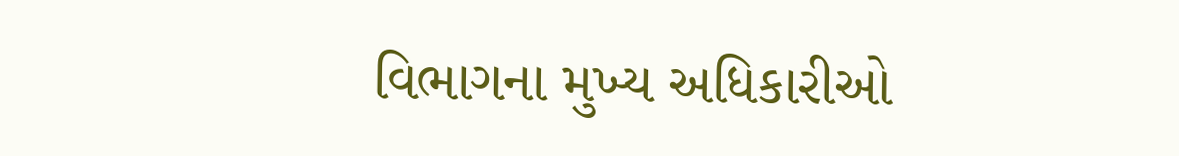વિભાગના મુખ્ય અધિકારીઓ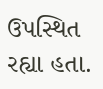ઉપસ્થિત
રહ્યા હતા.